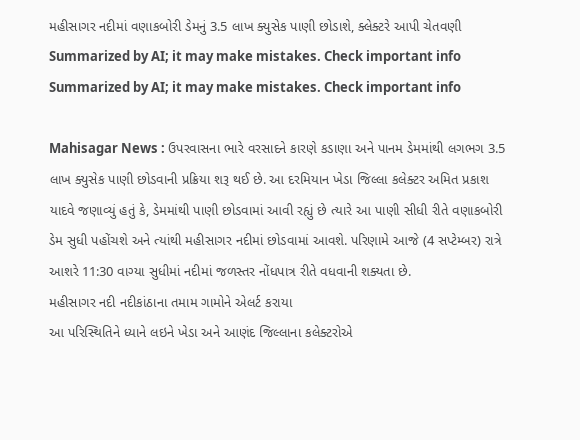મહીસાગર નદીમાં વણાકબોરી ડેમનું 3.5 લાખ ક્યુસેક પાણી છોડાશે, ક્લેક્ટરે આપી ચેતવણી
Summarized by AI; it may make mistakes. Check important info
Summarized by AI; it may make mistakes. Check important info

Mahisagar News : ઉપરવાસના ભારે વરસાદને કારણે કડાણા અને પાનમ ડેમમાંથી લગભગ 3.5 લાખ ક્યુસેક પાણી છોડવાની પ્રક્રિયા શરૂ થઈ છે. આ દરમિયાન ખેડા જિલ્લા કલેક્ટર અમિત પ્રકાશ યાદવે જણાવ્યું હતું કે, ડેમમાંથી પાણી છોડવામાં આવી રહ્યું છે ત્યારે આ પાણી સીધી રીતે વણાકબોરી ડેમ સુધી પહોંચશે અને ત્યાંથી મહીસાગર નદીમાં છોડવામાં આવશે. પરિણામે આજે (4 સપ્ટેમ્બર) રાત્રે આશરે 11:30 વાગ્યા સુધીમાં નદીમાં જળસ્તર નોંધપાત્ર રીતે વધવાની શક્યતા છે.
મહીસાગર નદી નદીકાંઠાના તમામ ગામોને એલર્ટ કરાયા
આ પરિસ્થિતિને ધ્યાને લઇને ખેડા અને આણંદ જિલ્લાના કલેક્ટરોએ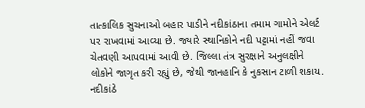તાત્કાલિક સુચનાઓ બહાર પાડીને નદીકાંઠાના તમામ ગામોને એલર્ટ પર રાખવામાં આવ્યા છે. જ્યારે સ્થાનિકોને નદી પટ્ટામાં નહીં જવા ચેતવણી આપવામાં આવી છે. જિલ્લા તંત્ર સુરક્ષાને અનુલક્ષીને લોકોને જાગૃત કરી રહ્યું છે, જેથી જાનહાનિ કે નુકસાન ટાળી શકાય. નદીકાંઠે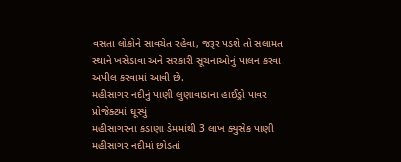વસતા લોકોને સાવચેત રહેવા, જરૂર પડશે તો સલામત સ્થાને ખસેડાવા અને સરકારી સૂચનાઓનું પાલન કરવા અપીલ કરવામાં આવી છે.
મહીસાગર નદીનું પાણી લુણાવાડાના હાઈડ્રો પાવર પ્રોજેક્ટમાં ઘૂસ્યું
મહીસાગરના કડાણા ડેમમાંથી 3 લાખ ક્યુસેક પાણી મહીસાગર નદીમાં છોડતાં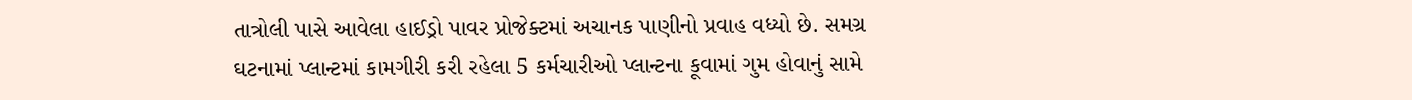તાત્રોલી પાસે આવેલા હાઈડ્રો પાવર પ્રોજેક્ટમાં અચાનક પાણીનો પ્રવાહ વધ્યો છે. સમગ્ર ઘટનામાં પ્લાન્ટમાં કામગીરી કરી રહેલા 5 કર્મચારીઓ પ્લાન્ટના કૂવામાં ગુમ હોવાનું સામે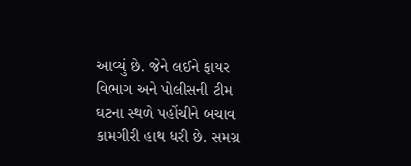આવ્યું છે. જેને લઈને ફાયર વિભાગ અને પોલીસની ટીમ ઘટના સ્થળે પહોંચીને બચાવ કામગીરી હાથ ધરી છે. સમગ્ર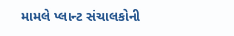મામલે પ્લાન્ટ સંચાલકોની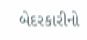બેદરકારીનો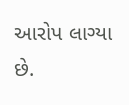આરોપ લાગ્યા છે.